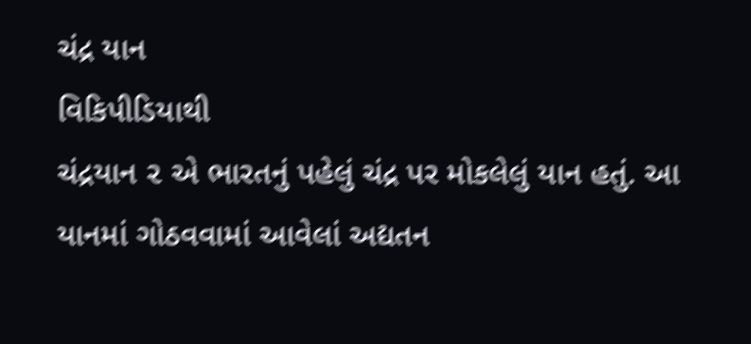ચંદ્ર યાન
વિકિપીડિયાથી
ચંદ્રયાન ૨ એ ભારતનું પહેલું ચંદ્ર પર મોકલેલું યાન હતું. આ યાનમાં ગોઠવવામાં આવેલાં અદ્યતન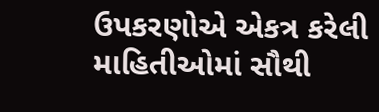ઉપકરણોએ એકત્ર કરેલી માહિતીઓમાં સૌથી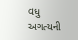વધુ અગત્યની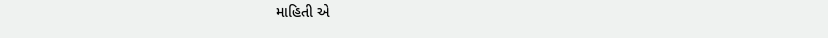માહિતી એ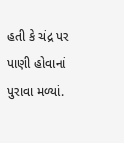હતી કે ચંદ્ર પર પાણી હોવાનાં પુરાવા મળ્યાં.